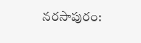నరసాపురం: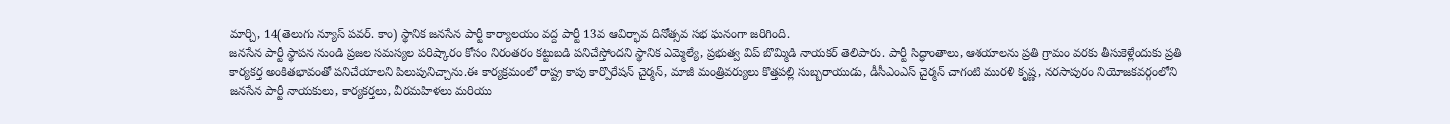మార్చి, 14(తెలుగు న్యూస్ పవర్. కాం) స్థానిక జనసేన పార్టీ కార్యాలయం వద్ద పార్టీ 13వ ఆవిర్భావ దినోత్సవ సభ ఘనంగా జరిగింది.
జనసేన పార్టీ స్థాపన నుండి ప్రజల సమస్యల పరిష్కారం కోసం నిరంతరం కట్టుబడి పనిచేస్తోందని స్థానిక ఎమ్మెల్యే, ప్రభుత్వ విప్ బొమ్మిడి నాయకర్ తెలిపారు. పార్టీ సిద్ధాంతాలు, ఆశయాలను ప్రతి గ్రామం వరకు తీసుకెళ్లేందుకు ప్రతి కార్యకర్త అంకితభావంతో పనిచేయాలని పిలుపునిచ్చాను.ఈ కార్యక్రమంలో రాష్ట్ర కాపు కార్పొరేషన్ చైర్మన్, మాజీ మంత్రివర్యులు కొత్తపల్లి సుబ్బరాయుడు, డీసీఎంఎస్ చైర్మన్ చాగంటి మురళి కృష్ణ, నరసాపురం నియోజకవర్గంలోని జనసేన పార్టీ నాయకులు, కార్యకర్తలు, వీరమహిళలు మరియు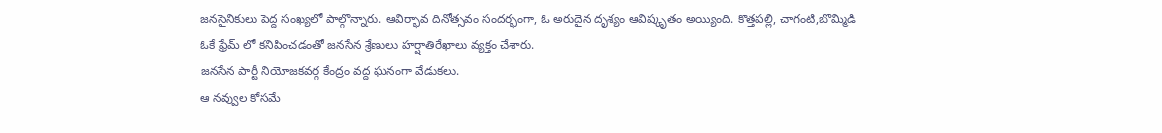జనసైనికులు పెద్ద సంఖ్యలో పాల్గొన్నారు. ఆవిర్భావ దినోత్సవం సందర్భంగా, ఓ అరుదైన దృశ్యం ఆవిష్కృతం అయ్యింది. కొత్తపల్లి, చాగంటి,బొమ్మిడి ఓకే ఫ్రేమ్ లో కనిపించడంతో జనసేన శ్రేణులు హర్షాతిరేఖాలు వ్యక్తం చేశారు.
జనసేన పార్టీ నియోజకవర్గ కేంద్రం వద్ద ఘనంగా వేడుకలు.
ఆ నవ్వుల కోసమే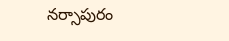నర్సాపురం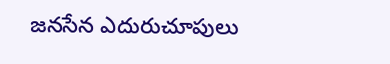జనసేన ఎదురుచూపులు